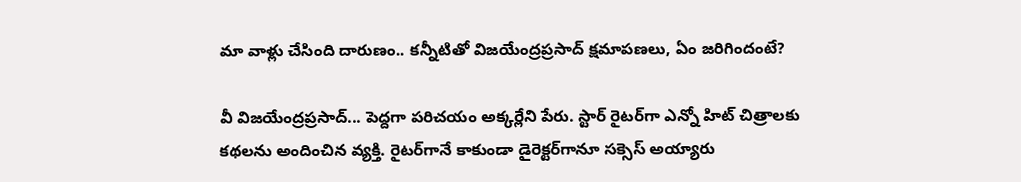మా వాళ్లు చేసింది దారుణం.. కన్నీటితో విజయేంద్రప్రసాద్ క్షమాపణలు, ఏం జరిగిందంటే?

వీ విజయేంద్రప్రసాద్... పెద్దగా పరిచయం అక్కర్లేని పేరు. స్టార్ రైటర్‌గా ఎన్నో హిట్ చిత్రాలకు కథలను అందించిన వ్యక్తి. రైటర్‌గానే కాకుండా డైరెక్టర్‌గానూ సక్సెస్ అయ్యారు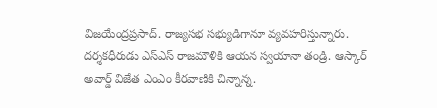విజయేంద్రప్రసాద్. రాజ్యసభ సభ్యుడిగానూ వ్యవహరిస్తున్నారు. దర్శకధీరుడు ఎస్ఎస్ రాజమౌళికి ఆయన స్వయానా తండ్రి. ఆస్కార్ అవార్డ్ విజేత ఎంఎం కీరవాణికి చిన్నాన్న.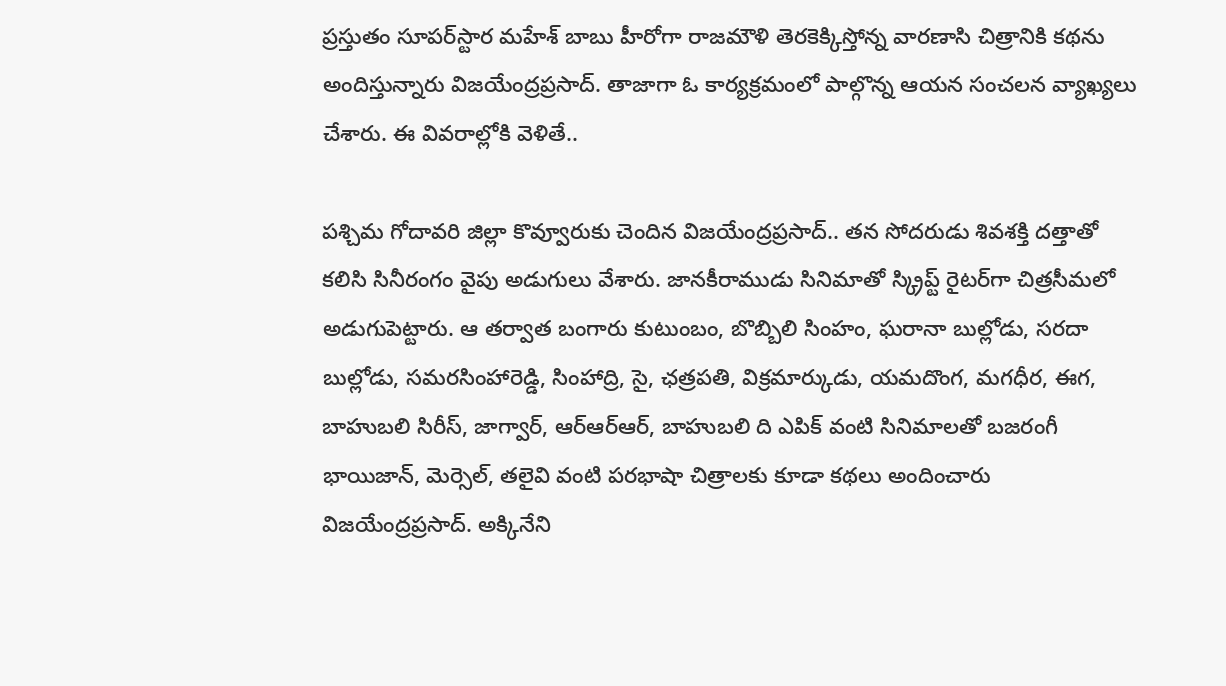ప్రస్తుతం సూపర్‌స్టార మహేశ్ బాబు హీరోగా రాజమౌళి తెరకెక్కిస్తోన్న వారణాసి చిత్రానికి కథను అందిస్తున్నారు విజయేంద్రప్రసాద్. తాజాగా ఓ కార్యక్రమంలో పాల్గొన్న ఆయన సంచలన వ్యాఖ్యలు చేశారు. ఈ వివరాల్లోకి వెళితే..

పశ్చిమ గోదావరి జిల్లా కొవ్వూరుకు చెందిన విజయేంద్రప్రసాద్.. తన సోదరుడు శివశక్తి దత్తాతో కలిసి సినీరంగం వైపు అడుగులు వేశారు. జానకీరాముడు సినిమాతో స్క్రిప్ట్ రైటర్‌గా చిత్రసీమలో అడుగుపెట్టారు. ఆ తర్వాత బంగారు కుటుంబం, బొబ్బిలి సింహం, ఘరానా బుల్లోడు, సరదా బుల్లోడు, సమరసింహారెడ్డి, సింహాద్రి, సై, ఛత్రపతి, విక్రమార్కుడు, యమదొంగ, మగధీర, ఈగ, బాహుబలి సిరీస్, జాగ్వార్, ఆర్ఆర్ఆర్, బాహుబలి ది ఎపిక్‌ వంటి సినిమాలతో బజరంగీ భాయిజాన్, మెర్సెల్, తలైవి వంటి పరభాషా చిత్రాలకు కూడా కథలు అందించారు విజయేంద్రప్రసాద్. అక్కినేని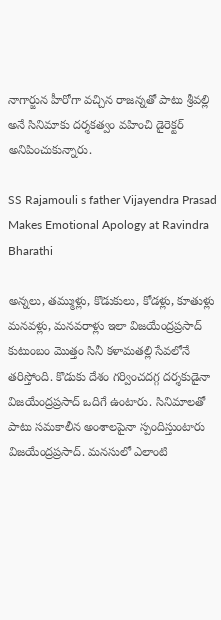నాగార్జున హీరోగా వచ్చిన రాజన్నతో పాటు శ్రీవల్లి అనే సినిమాకు దర్శకత్వం వహించి డైరెక్టర్ అనిపించుకున్నారు.

SS Rajamouli s father Vijayendra Prasad Makes Emotional Apology at Ravindra Bharathi

అన్నలు, తమ్ముళ్లు, కొడుకులు, కోడళ్లు, కూతుళ్లు మనవళ్లు, మనవరాళ్లు ఇలా విజయేంద్రప్రసాద్ కుటుంబం మొత్తం సినీ కళామతల్లి సేవలోనే తరిస్తోంది. కొడుకు దేశం గర్వించదగ్గ దర్శకుడైనా విజయేంద్రప్రసాద్ ఒదిగే ఉంటారు. సినిమాలతో పాటు సమకాలీన అంశాలపైనా స్పందిస్తుంటారు విజయేంద్రప్రసాద్. మనసులో ఎలాంటి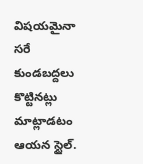విషయమైనా సరే కుండబద్దలు కొట్టినట్లు మాట్లాడటం ఆయన స్టైల్.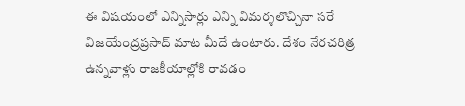ఈ విషయంలో ఎన్నిసార్లు ఎన్ని విమర్శలొచ్చినా సరే విజయేంద్రప్రసాద్ మాట మీదే ఉంటారు. దేశం నేరచరిత్ర ఉన్నవాళ్లు రాజకీయాల్లోకి రావడం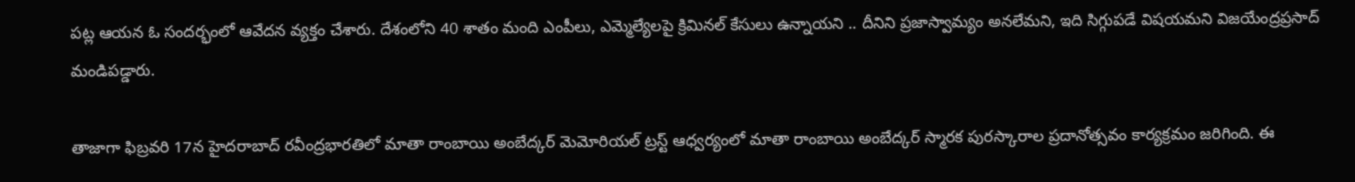పట్ల ఆయన ఓ సందర్భంలో ఆవేదన వ్యక్తం చేశారు. దేశంలోని 40 శాతం మంది ఎంపీలు, ఎమ్మెల్యేలపై క్రిమినల్ కేసులు ఉన్నాయని .. దీనిని ప్రజాస్వామ్యం అనలేమని, ఇది సిగ్గుపడే విషయమని విజయేంద్రప్రసాద్ మండిపడ్డారు.

తాజాగా ఫిబ్రవరి 17న హైదరాబాద్ రవీంద్రభారతిలో మాతా రాంబాయి అంబేద్కర్ మెమోరియల్ ట్రస్ట్ ఆధ్వర్యంలో మాతా రాంబాయి అంబేద్కర్ స్మారక పురస్కారాల ప్రదానోత్సవం కార్యక్రమం జరిగింది. ఈ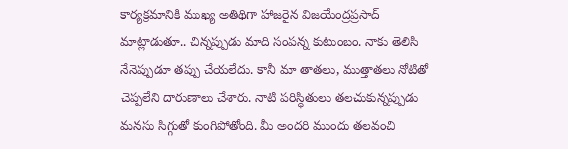కార్యక్రమానికి ముఖ్య అతిథిగా హాజరైన విజయేంద్రప్రసాద్ మాట్లాడుతూ.. చిన్నప్పుడు మాది సంపన్న కుటుంబం. నాకు తెలిసి నేనెప్పుడూ తప్పు చేయలేదు. కానీ మా తాతలు, ముత్తాతలు నోటితో చెప్పలేని దారుణాలు చేశారు. నాటి పరిస్ధితులు తలచుకున్నప్పుడు మనసు సిగ్గుతో కుంగిపోతోంది. మీ అందరి ముందు తలవంచి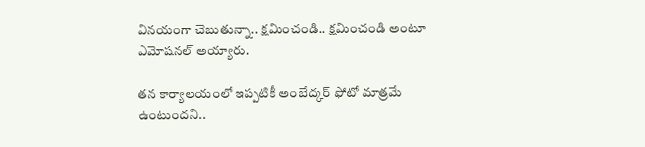వినయంగా చెబుతున్నా.. క్షమించండి.. క్షమించండి అంటూ ఎమోషనల్ అయ్యారు.

తన కార్యాలయంలో ఇప్పటికీ అంబేద్కర్ ఫోటో మాత్రమే ఉంటుందని..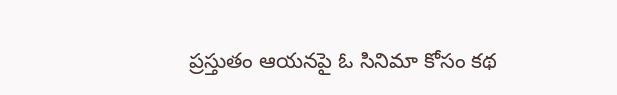ప్రస్తుతం ఆయనపై ఓ సినిమా కోసం కథ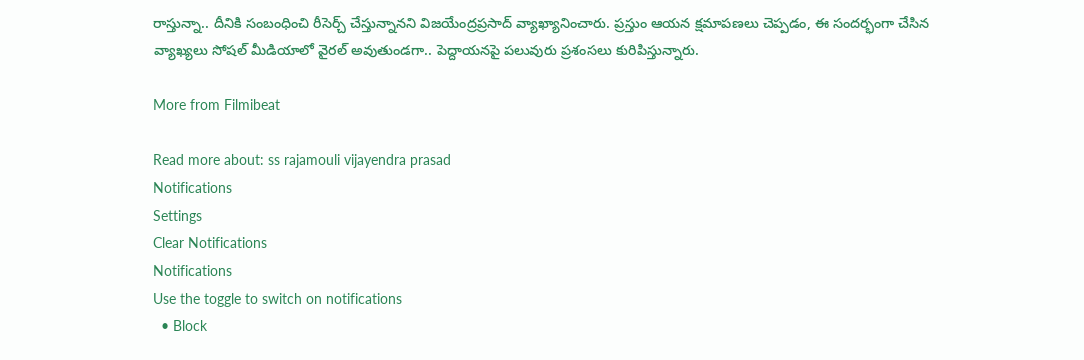రాస్తున్నా.. దీనికి సంబంధించి రీసెర్చ్ చేస్తున్నానని విజయేంద్రప్రసాద్ వ్యాఖ్యానించారు. ప్రస్తుం ఆయన క్షమాపణలు చెప్పడం, ఈ సందర్భంగా చేసిన వ్యాఖ్యలు సోషల్ మీడియాలో వైరల్ అవుతుండగా.. పెద్దాయనపై పలువురు ప్రశంసలు కురిపిస్తున్నారు.

More from Filmibeat

Read more about: ss rajamouli vijayendra prasad
Notifications
Settings
Clear Notifications
Notifications
Use the toggle to switch on notifications
  • Block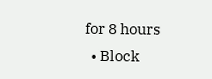for 8 hours
  • Block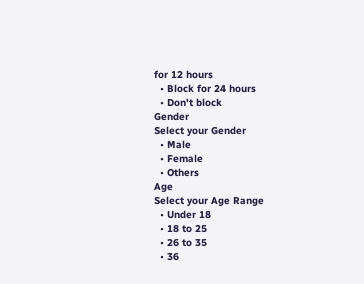for 12 hours
  • Block for 24 hours
  • Don't block
Gender
Select your Gender
  • Male
  • Female
  • Others
Age
Select your Age Range
  • Under 18
  • 18 to 25
  • 26 to 35
  • 36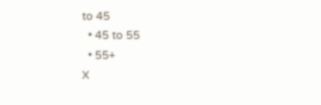to 45
  • 45 to 55
  • 55+
X